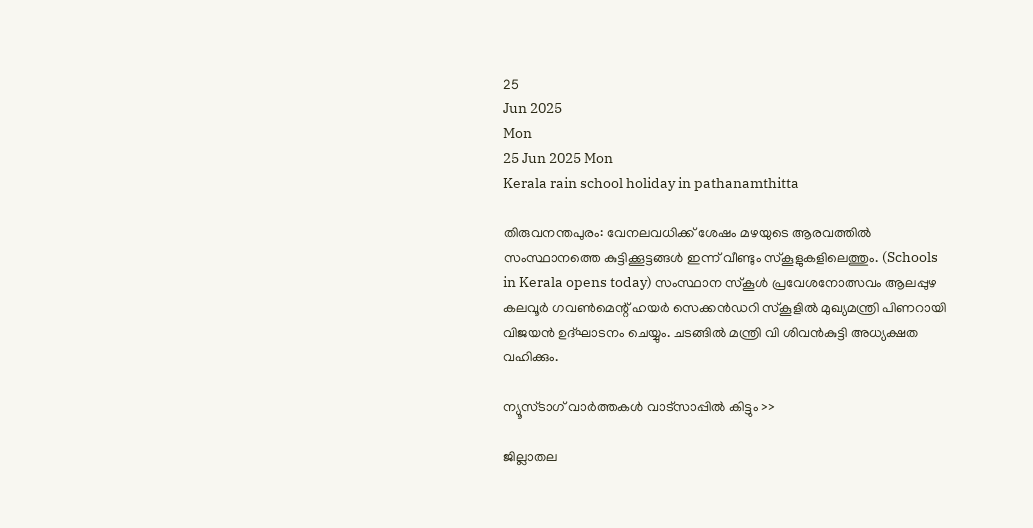25
Jun 2025
Mon
25 Jun 2025 Mon
Kerala rain school holiday in pathanamthitta

തിരുവനന്തപുരം: വേനലവധിക്ക് ശേഷം മഴയുടെ ആരവത്തില്‍ സംസ്ഥാനത്തെ കുട്ടിക്കൂട്ടങ്ങള്‍ ഇന്ന് വീണ്ടും സ്‌കൂളുകളിലെത്തും. (Schools in Kerala opens today) സംസ്ഥാന സ്‌കൂള്‍ പ്രവേശനോത്സവം ആലപ്പുഴ കലവൂര്‍ ഗവണ്‍മെന്റ് ഹയര്‍ സെക്കന്‍ഡറി സ്‌കൂളില്‍ മുഖ്യമന്ത്രി പിണറായി വിജയന്‍ ഉദ്ഘാടനം ചെയ്യും. ചടങ്ങില്‍ മന്ത്രി വി ശിവന്‍കുട്ടി അധ്യക്ഷത വഹിക്കും.

ന്യൂസ്ടാഗ് വാര്‍ത്തകള്‍ വാട്‌സാപ്പില്‍ കിട്ടും >>

ജില്ലാതല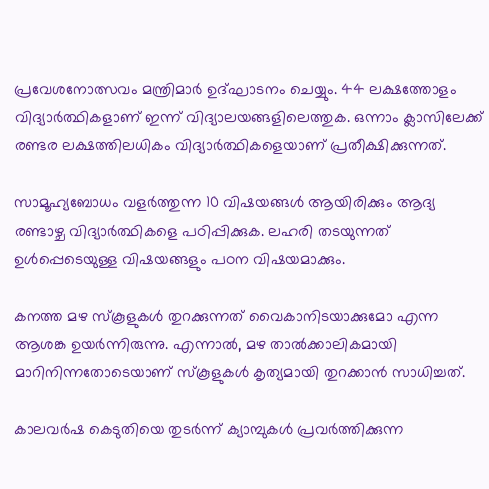പ്രവേശനോത്സവം മന്ത്രിമാര്‍ ഉദ്ഘാടനം ചെയ്യും. 44 ലക്ഷത്തോളം വിദ്യാര്‍ത്ഥികളാണ് ഇന്ന് വിദ്യാലയങ്ങളിലെത്തുക. ഒന്നാം ക്ലാസിലേക്ക് രണ്ടര ലക്ഷത്തിലധികം വിദ്യാര്‍ത്ഥികളെയാണ് പ്രതീക്ഷിക്കുന്നത്.

സാമൂഹ്യബോധം വളര്‍ത്തുന്ന 10 വിഷയങ്ങള്‍ ആയിരിക്കും ആദ്യ രണ്ടാഴ്ച വിദ്യാര്‍ത്ഥികളെ പഠിപ്പിക്കുക. ലഹരി തടയുന്നത് ഉള്‍പ്പെടെയുള്ള വിഷയങ്ങളും പഠന വിഷയമാക്കും.

കനത്ത മഴ സ്‌കൂളുകള്‍ തുറക്കുന്നത് വൈകാനിടയാക്കുമോ എന്ന ആശങ്ക ഉയര്‍ന്നിരുന്നു. എന്നാല്‍, മഴ താല്‍ക്കാലികമായി മാറിനിന്നതോടെയാണ് സ്‌കൂളുകള്‍ കൃത്യമായി തുറക്കാന്‍ സാധിച്ചത്.

കാലവര്‍ഷ കെടുതിയെ തുടര്‍ന്ന് ക്യാമ്പുകള്‍ പ്രവര്‍ത്തിക്കുന്ന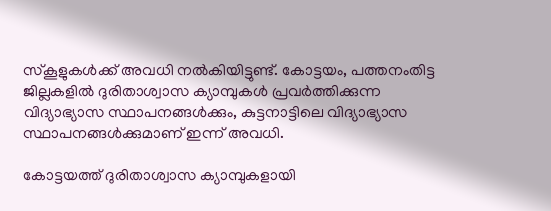സ്‌കൂളുകള്‍ക്ക് അവധി നല്‍കിയിട്ടുണ്ട്. കോട്ടയം, പത്തനംതിട്ട ജില്ലകളില്‍ ദുരിതാശ്വാസ ക്യാമ്പുകള്‍ പ്രവര്‍ത്തിക്കുന്ന വിദ്യാഭ്യാസ സ്ഥാപനങ്ങള്‍ക്കും, കുട്ടനാട്ടിലെ വിദ്യാഭ്യാസ സ്ഥാപനങ്ങള്‍ക്കുമാണ് ഇന്ന് അവധി.

കോട്ടയത്ത് ദുരിതാശ്വാസ ക്യാമ്പുകളായി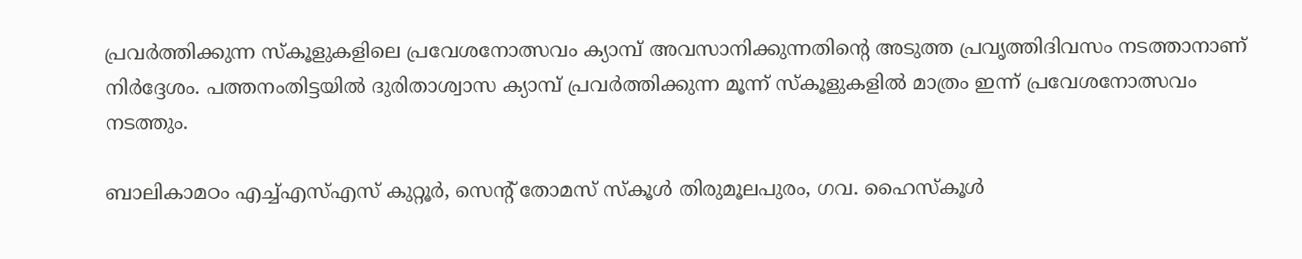പ്രവര്‍ത്തിക്കുന്ന സ്‌കൂളുകളിലെ പ്രവേശനോത്സവം ക്യാമ്പ് അവസാനിക്കുന്നതിന്റെ അടുത്ത പ്രവൃത്തിദിവസം നടത്താനാണ് നിര്‍ദ്ദേശം. പത്തനംതിട്ടയില്‍ ദുരിതാശ്വാസ ക്യാമ്പ് പ്രവര്‍ത്തിക്കുന്ന മൂന്ന് സ്‌കൂളുകളില്‍ മാത്രം ഇന്ന് പ്രവേശനോത്സവം നടത്തും.

ബാലികാമഠം എച്ച്എസ്എസ് കുറ്റൂര്‍, സെന്റ് തോമസ് സ്‌കൂള്‍ തിരുമൂലപുരം, ഗവ. ഹൈസ്‌കൂള്‍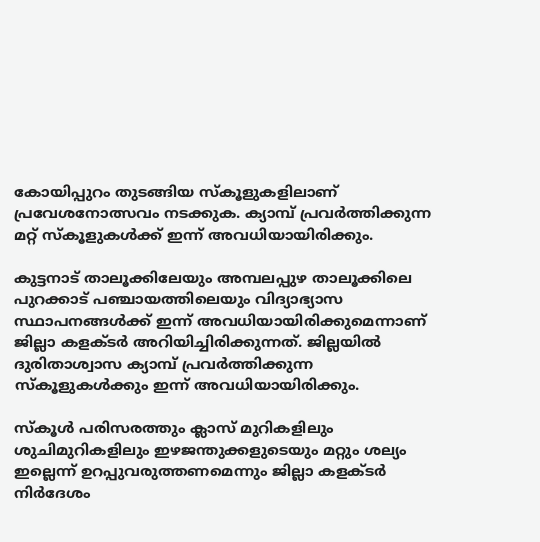കോയിപ്പുറം തുടങ്ങിയ സ്‌കൂളുകളിലാണ് പ്രവേശനോത്സവം നടക്കുക. ക്യാമ്പ് പ്രവര്‍ത്തിക്കുന്ന മറ്റ് സ്‌കൂളുകള്‍ക്ക് ഇന്ന് അവധിയായിരിക്കും.

കുട്ടനാട് താലൂക്കിലേയും അമ്പലപ്പുഴ താലൂക്കിലെ പുറക്കാട് പഞ്ചായത്തിലെയും വിദ്യാഭ്യാസ സ്ഥാപനങ്ങള്‍ക്ക് ഇന്ന് അവധിയായിരിക്കുമെന്നാണ് ജില്ലാ കളക്ടര്‍ അറിയിച്ചിരിക്കുന്നത്. ജില്ലയില്‍ ദുരിതാശ്വാസ ക്യാമ്പ് പ്രവര്‍ത്തിക്കുന്ന സ്‌കൂളുകള്‍ക്കും ഇന്ന് അവധിയായിരിക്കും.

സ്‌കൂള്‍ പരിസരത്തും ക്ലാസ് മുറികളിലും ശുചിമുറികളിലും ഇഴജന്തുക്കളുടെയും മറ്റും ശല്യം ഇല്ലെന്ന് ഉറപ്പുവരുത്തണമെന്നും ജില്ലാ കളക്ടര്‍ നിര്‍ദേശം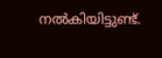നല്‍കിയിട്ടുണ്ട്.